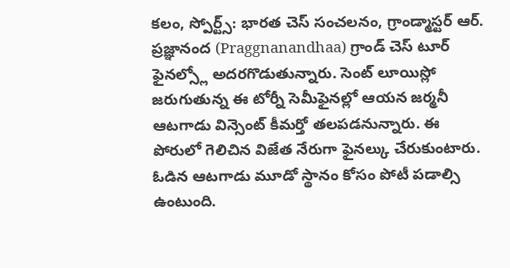కలం, స్పోర్ట్స్: భారత చెస్ సంచలనం, గ్రాండ్మాస్టర్ ఆర్. ప్రజ్ఞానంద (Praggnanandhaa) గ్రాండ్ చెస్ టూర్ ఫైనల్స్లో అదరగొడుతున్నారు. సెంట్ లూయిస్లో జరుగుతున్న ఈ టోర్నీ సెమీఫైనల్లో ఆయన జర్మనీ ఆటగాడు విన్సెంట్ కీమర్తో తలపడనున్నారు. ఈ పోరులో గెలిచిన విజేత నేరుగా ఫైనల్కు చేరుకుంటారు. ఓడిన ఆటగాడు మూడో స్థానం కోసం పోటీ పడాల్సి ఉంటుంది.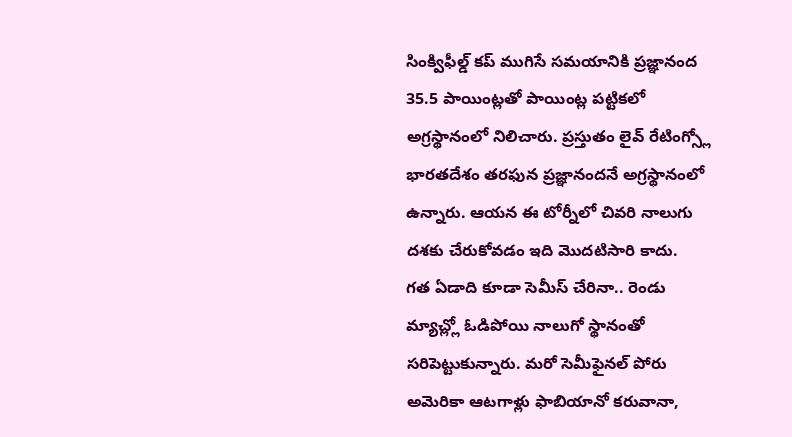సింక్విఫీల్డ్ కప్ ముగిసే సమయానికి ప్రజ్ఞానంద 35.5 పాయింట్లతో పాయింట్ల పట్టికలో అగ్రస్థానంలో నిలిచారు. ప్రస్తుతం లైవ్ రేటింగ్స్లో భారతదేశం తరఫున ప్రజ్ఞానందనే అగ్రస్థానంలో ఉన్నారు. ఆయన ఈ టోర్నీలో చివరి నాలుగు దశకు చేరుకోవడం ఇది మొదటిసారి కాదు.
గత ఏడాది కూడా సెమీస్ చేరినా.. రెండు మ్యాచ్ల్లో ఓడిపోయి నాలుగో స్థానంతో సరిపెట్టుకున్నారు. మరో సెమీఫైనల్ పోరు అమెరికా ఆటగాళ్లు ఫాబియానో కరువానా,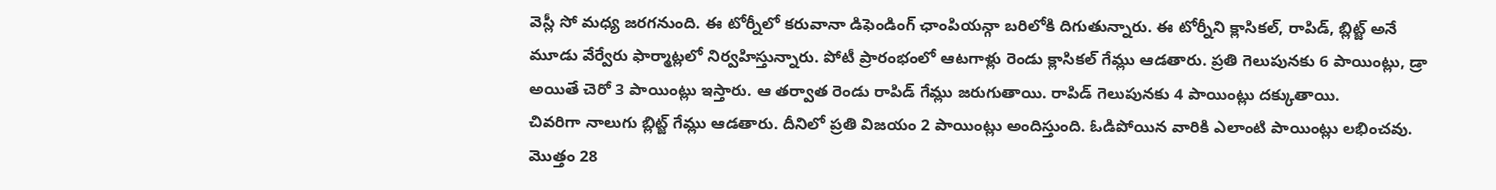వెస్లీ సో మధ్య జరగనుంది. ఈ టోర్నీలో కరువానా డిఫెండింగ్ ఛాంపియన్గా బరిలోకి దిగుతున్నారు. ఈ టోర్నీని క్లాసికల్, రాపిడ్, బ్లిట్జ్ అనే మూడు వేర్వేరు ఫార్మాట్లలో నిర్వహిస్తున్నారు. పోటీ ప్రారంభంలో ఆటగాళ్లు రెండు క్లాసికల్ గేమ్లు ఆడతారు. ప్రతి గెలుపునకు 6 పాయింట్లు, డ్రా అయితే చెరో 3 పాయింట్లు ఇస్తారు. ఆ తర్వాత రెండు రాపిడ్ గేమ్లు జరుగుతాయి. రాపిడ్ గెలుపునకు 4 పాయింట్లు దక్కుతాయి.
చివరిగా నాలుగు బ్లిట్జ్ గేమ్లు ఆడతారు. దీనిలో ప్రతి విజయం 2 పాయింట్లు అందిస్తుంది. ఓడిపోయిన వారికి ఎలాంటి పాయింట్లు లభించవు. మొత్తం 28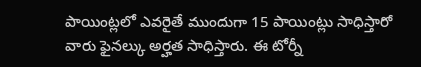పాయింట్లలో ఎవరైతే ముందుగా 15 పాయింట్లు సాధిస్తారో వారు ఫైనల్కు అర్హత సాధిస్తారు. ఈ టోర్నీ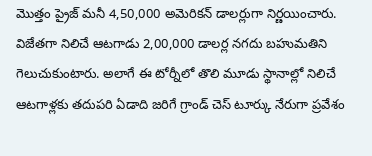మొత్తం ప్రైజ్ మనీ 4,50,000 అమెరికన్ డాలర్లుగా నిర్ణయించారు. విజేతగా నిలిచే ఆటగాడు 2,00,000 డాలర్ల నగదు బహుమతిని గెలుచుకుంటారు. అలాగే ఈ టోర్నీలో తొలి మూడు స్థానాల్లో నిలిచే ఆటగాళ్లకు తదుపరి ఏడాది జరిగే గ్రాండ్ చెస్ టూర్కు నేరుగా ప్రవేశం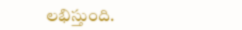లభిస్తుంది.